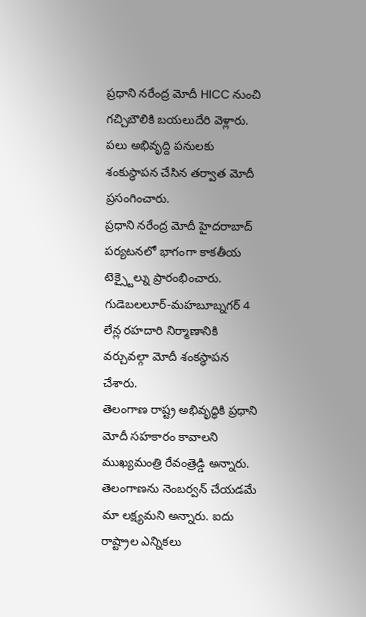ప్రధాని నరేంద్ర మోదీ HICC నుంచి గచ్చిబౌలికి బయలుదేరి వెళ్లారు. పలు అభివృద్ది పనులకు శంకుస్థాపన చేసిన తర్వాత మోదీ ప్రసంగించారు.
ప్రధాని నరేంద్ర మోదీ హైదరాబాద్ పర్యటనలో భాగంగా కాకతీయ టెక్స్టైల్ను ప్రారంభించారు. గుడెబలలూర్-మహబూబ్నగర్ 4 లేన్ల రహదారి నిర్మాణానికి వర్చువల్గా మోదీ శంకస్థాపన చేశారు.
తెలంగాణ రాష్ట్ర అభివృద్ధికి ప్రధాని మోదీ సహకారం కావాలని ముఖ్యమంత్రి రేవంత్రెడ్డి అన్నారు. తెలంగాణను నెంబర్వన్ చేయడమే మా లక్ష్యమని అన్నారు. ఐదు రాష్ట్రాల ఎన్నికలు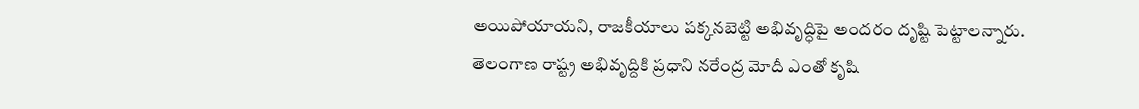అయిపోయాయని, రాజకీయాలు పక్కనబెట్టి అభివృద్ధిపై అందరం దృష్టి పెట్టాలన్నారు.
తెలంగాణ రాష్ట్ర అభివృద్దికి ప్రధాని నరేంద్ర మోదీ ఎంతో కృషి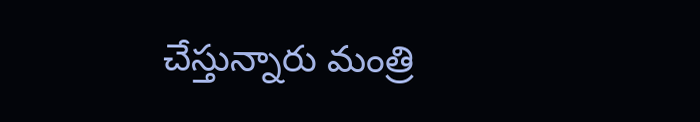చేస్తున్నారు మంత్రి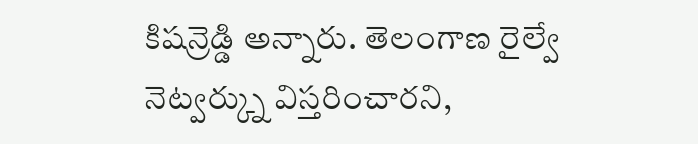కిషన్రెడ్డి అన్నారు. తెలంగాణ రైల్వే నెట్వర్క్ను విస్తరించారని,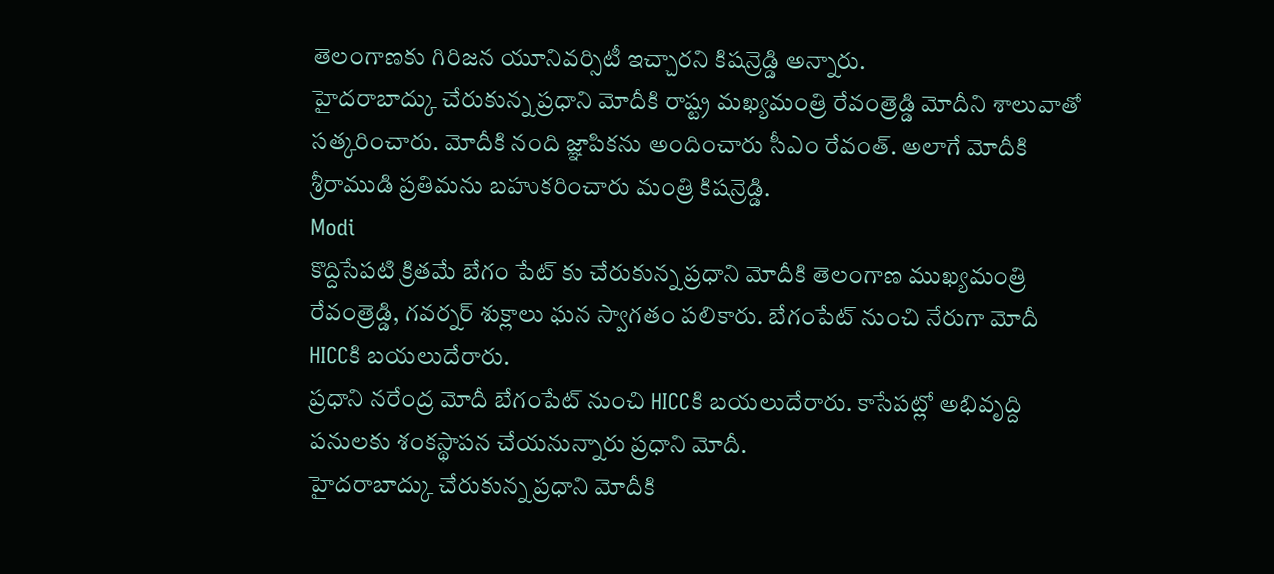తెలంగాణకు గిరిజన యూనివర్సిటీ ఇచ్చారని కిషన్రెడ్డి అన్నారు.
హైదరాబాద్కు చేరుకున్న ప్రధాని మోదీకి రాష్ట్ర మఖ్యమంత్రి రేవంత్రెడ్డి మోదీని శాలువాతో సత్కరించారు. మోదీకి నంది జ్ఞాపికను అందించారు సీఎం రేవంత్. అలాగే మోదీకి శ్రీరాముడి ప్రతిమను బహుకరించారు మంత్రి కిషన్రెడ్డి.
Modi
కొద్దిసేపటి క్రితమే బేగం పేట్ కు చేరుకున్న ప్రధాని మోదీకి తెలంగాణ ముఖ్యమంత్రి రేవంత్రెడ్డి, గవర్నర్ శుక్లాలు ఘన స్వాగతం పలికారు. బేగంపేట్ నుంచి నేరుగా మోదీ HICCకి బయలుదేరారు.
ప్రధాని నరేంద్ర మోదీ బేగంపేట్ నుంచి HICCకి బయలుదేరారు. కాసేపట్లో అభివృద్ది పనులకు శంకస్థాపన చేయనున్నారు ప్రధాని మోదీ.
హైదరాబాద్కు చేరుకున్న ప్రధాని మోదీకి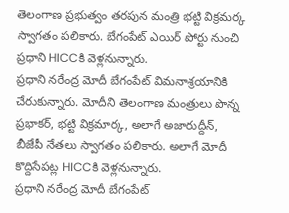తెలంగాణ ప్రభుత్వం తరపున మంత్రి భట్టి విక్రమర్క స్వాగతం పలికారు. బేగంపేట్ ఎయిర్ పోర్టు నుంచి ప్రధాని HICCకి వెళ్లనున్నారు.
ప్రధాని నరేంద్ర మోదీ బేగంపేట్ విమనాశ్రయానికి చేరుకున్నారు. మోదీని తెలంగాణ మంత్రులు పొన్న ప్రభాకర్, భట్టి విక్రమార్క, అలాగే అజారుద్దీన్, బీజేపీ నేతలు స్వాగతం పలికారు. అలాగే మోదీ కొద్దిసేపట్ల HICCకి వెళ్లనున్నారు.
ప్రధాని నరేంద్ర మోదీ బేగంపేట్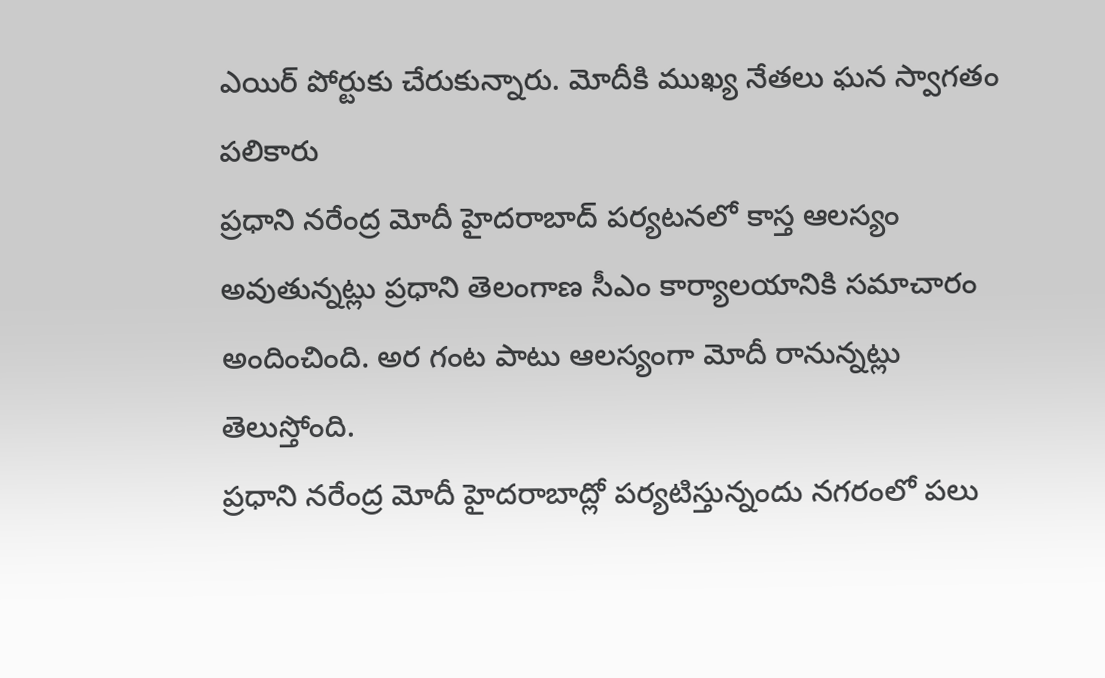ఎయిర్ పోర్టుకు చేరుకున్నారు. మోదీకి ముఖ్య నేతలు ఘన స్వాగతం పలికారు
ప్రధాని నరేంద్ర మోదీ హైదరాబాద్ పర్యటనలో కాస్త ఆలస్యం అవుతున్నట్లు ప్రధాని తెలంగాణ సీఎం కార్యాలయానికి సమాచారం అందించింది. అర గంట పాటు ఆలస్యంగా మోదీ రానున్నట్లు తెలుస్తోంది.
ప్రధాని నరేంద్ర మోదీ హైదరాబాద్లో పర్యటిస్తున్నందు నగరంలో పలు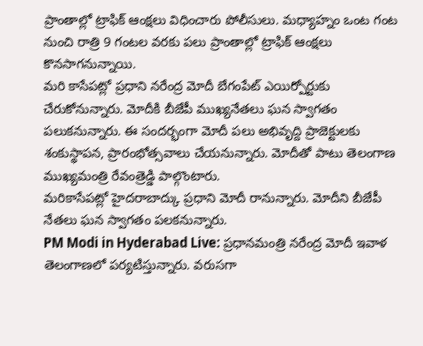ప్రాంతాల్లో ట్రాఫిక్ ఆంక్షలు విధించారు పోలీసులు. మధ్యాహ్నం ఒంట గంట నుంచి రాత్రి 9 గంటల వరకు పలు ప్రాంతాల్లో ట్రాఫిక్ ఆంక్షలు కొనసాగనున్నాయి.
మరి కాసేపట్లో ప్రధాని నరేంద్ర మోదీ బేగంపేట్ ఎయిర్పోర్టుకు చేరుకోనున్నారు. మోదీకి బీజేపీ ముఖ్యనేతలు ఘన స్వాగతం పలుకనున్నారు. ఈ సందర్భంగా మోదీ పలు అభివృద్ది ప్రాజెక్టులకు శంకుస్థాపన, ప్రారంభోత్సవాలు చేయనున్నారు. మోదీతో పాటు తెలంగాణ ముఖ్యమంత్రి రేవంత్రెడ్డి పాల్గొంటారు.
మరికాసేపట్లో హైదరాబాద్కు ప్రధాని మోదీ రానున్నారు. మోదీని బీజేపీ నేతలు ఘన స్వాగతం పలకనున్నారు.
PM Modi in Hyderabad Live: ప్రధానమంత్రి నరేంద్ర మోదీ ఇవాళ తెలంగాణలో పర్యటిస్తున్నారు. వరుసగా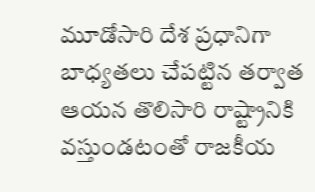మూడోసారి దేశ ప్రధానిగా బాధ్యతలు చేపట్టిన తర్వాత ఆయన తొలిసారి రాష్ట్రానికి వస్తుండటంతో రాజకీయ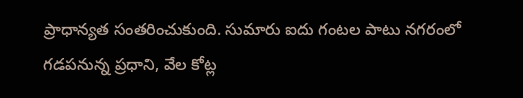ప్రాధాన్యత సంతరించుకుంది. సుమారు ఐదు గంటల పాటు నగరంలో గడపనున్న ప్రధాని, వేల కోట్ల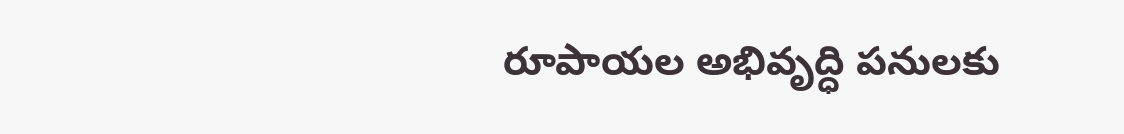రూపాయల అభివృద్ధి పనులకు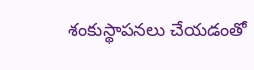శంకుస్థాపనలు చేయడంతో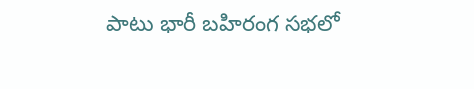పాటు భారీ బహిరంగ సభలో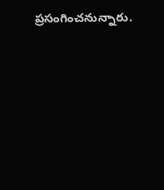ప్రసంగించనున్నారు.